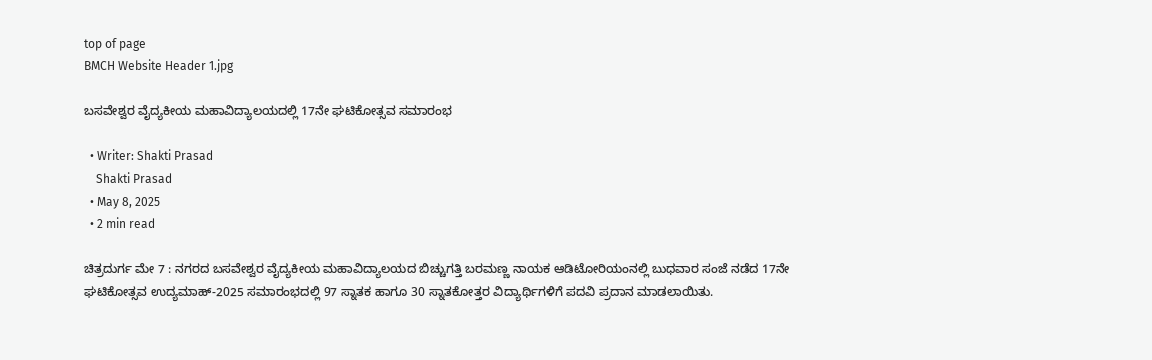top of page
BMCH Website Header 1.jpg

ಬಸವೇಶ್ವರ ವೈದ್ಯಕೀಯ ಮಹಾವಿದ್ಯಾಲಯದಲ್ಲಿ 17ನೇ ಘಟಿಕೋತ್ಸವ ಸಮಾರಂಭ

  • Writer: Shakti Prasad
    Shakti Prasad
  • May 8, 2025
  • 2 min read

ಚಿತ್ರದುರ್ಗ ಮೇ 7 : ನಗರದ ಬಸವೇಶ್ವರ ವೈದ್ಯಕೀಯ ಮಹಾವಿದ್ಯಾಲಯದ ಬಿಚ್ಚುಗತ್ತಿ ಬರಮಣ್ಣ ನಾಯಕ ಆಡಿಟೋರಿಯಂನಲ್ಲಿ ಬುಧವಾರ ಸಂಜೆ ನಡೆದ 17ನೇ ಘಟಿಕೋತ್ಸವ ಉದ್ಯಮಾಹ್-2025 ಸಮಾರಂಭದಲ್ಲಿ 97 ಸ್ನಾತಕ ಹಾಗೂ 30 ಸ್ನಾತಕೋತ್ತರ ವಿದ್ಯಾರ್ಥಿಗಳಿಗೆ ಪದವಿ ಪ್ರದಾನ ಮಾಡಲಾಯಿತು.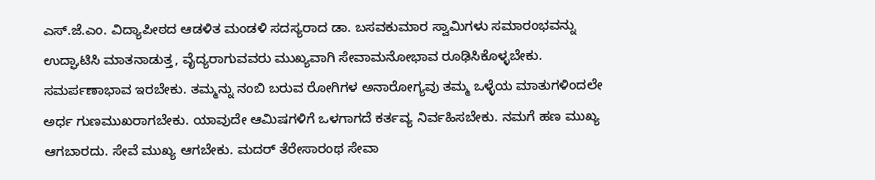ಎಸ್.ಜೆ.ಎಂ. ವಿದ್ಯಾಪೀಠದ ಆಡಳಿತ ಮಂಡಳಿ ಸದಸ್ಯರಾದ ಡಾ. ಬಸವಕುಮಾರ ಸ್ವಾಮಿಗಳು ಸಮಾರಂಭವನ್ನು ಉದ್ಘಾಟಿಸಿ ಮಾತನಾಡುತ್ತ, ವೈದ್ಯರಾಗುವವರು ಮುಖ್ಯವಾಗಿ ಸೇವಾಮನೋಭಾವ ರೂಢಿಸಿಕೊಳ್ಳಬೇಕು. ಸಮರ್ಪಣಾಭಾವ ಇರಬೇಕು. ತಮ್ಮನ್ನು ನಂಬಿ ಬರುವ ರೋಗಿಗಳ ಅನಾರೋಗ್ಯವು ತಮ್ಮ ಒಳ್ಳೆಯ ಮಾತುಗಳಿಂದಲೇ ಅರ್ಧ ಗುಣಮುಖರಾಗಬೇಕು. ಯಾವುದೇ ಆಮಿಷಗಳಿಗೆ ಒಳಗಾಗದೆ ಕರ್ತವ್ಯ ನಿರ್ವಹಿಸಬೇಕು. ನಮಗೆ ಹಣ ಮುಖ್ಯ ಆಗಬಾರದು. ಸೇವೆ ಮುಖ್ಯ ಆಗಬೇಕು. ಮದರ್ ತೆರೇಸಾರಂಥ ಸೇವಾ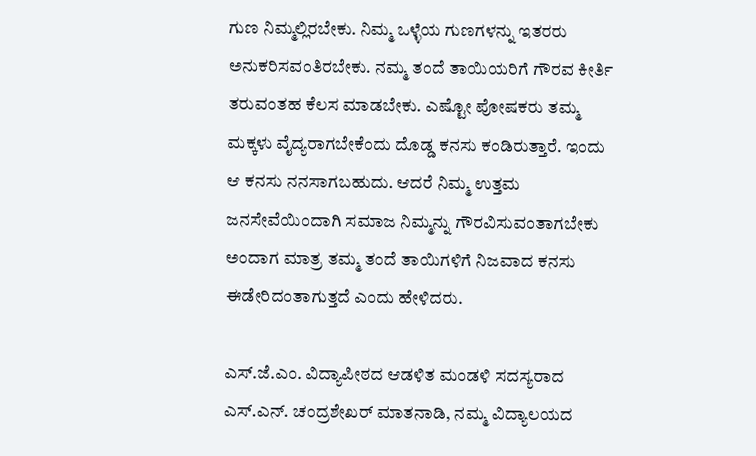ಗುಣ ನಿಮ್ಮಲ್ಲಿರಬೇಕು. ನಿಮ್ಮ ಒಳ್ಳೆಯ ಗುಣಗಳನ್ನು ಇತರರು ಅನುಕರಿಸವಂತಿರಬೇಕು. ನಮ್ಮ ತಂದೆ ತಾಯಿಯರಿಗೆ ಗೌರವ ಕೀರ್ತಿ ತರುವಂತಹ ಕೆಲಸ ಮಾಡಬೇಕು. ಎಷ್ಟೋ ಪೋಷಕರು ತಮ್ಮ ಮಕ್ಕಳು ವೈದ್ಯರಾಗಬೇಕೆಂದು ದೊಡ್ಡ ಕನಸು ಕಂಡಿರುತ್ತಾರೆ. ಇಂದು ಆ ಕನಸು ನನಸಾಗಬಹುದು. ಆದರೆ ನಿಮ್ಮ ಉತ್ತಮ ಜನಸೇವೆಯಿಂದಾಗಿ ಸಮಾಜ ನಿಮ್ಮನ್ನು ಗೌರವಿಸುವಂತಾಗಬೇಕು ಅಂದಾಗ ಮಾತ್ರ ತಮ್ಮ ತಂದೆ ತಾಯಿಗಳಿಗೆ ನಿಜವಾದ ಕನಸು ಈಡೇರಿದಂತಾಗುತ್ತದೆ ಎಂದು ಹೇಳಿದರು.

ಎಸ್.ಜೆ.ಎಂ. ವಿದ್ಯಾಪೀಠದ ಆಡಳಿತ ಮಂಡಳಿ ಸದಸ್ಯರಾದ ಎಸ್.ಎನ್. ಚಂದ್ರಶೇಖರ್ ಮಾತನಾಡಿ, ನಮ್ಮ ವಿದ್ಯಾಲಯದ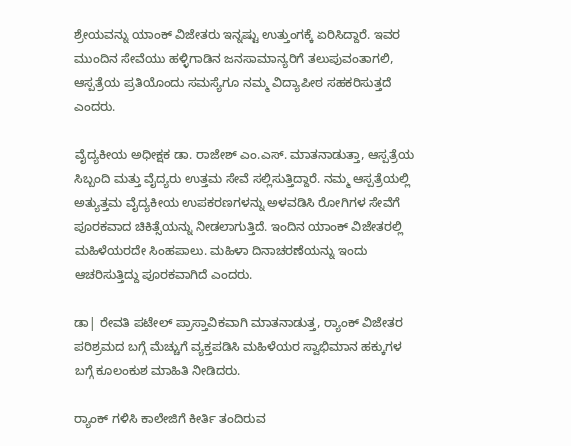ಶ್ರೇಯವನ್ನು ಯಾಂಕ್ ವಿಜೇತರು ಇನ್ನಷ್ಟು ಉತ್ತುಂಗಕ್ಕೆ ಏರಿಸಿದ್ದಾರೆ. ಇವರ ಮುಂದಿನ ಸೇವೆಯು ಹಳ್ಳಿಗಾಡಿನ ಜನಸಾಮಾನ್ಯರಿಗೆ ತಲುಪುವಂತಾಗಲಿ, ಆಸ್ಪತ್ರೆಯ ಪ್ರತಿಯೊಂದು ಸಮಸ್ಯೆಗೂ ನಮ್ಮ ವಿದ್ಯಾಪೀಠ ಸಹಕರಿಸುತ್ತದೆ ಎಂದರು.

ವೈದ್ಯಕೀಯ ಅಧೀಕ್ಷಕ ಡಾ. ರಾಜೇಶ್ ಎಂ.ಎಸ್. ಮಾತನಾಡುತ್ತಾ, ಆಸ್ಪತ್ರೆಯ ಸಿಬ್ಬಂದಿ ಮತ್ತು ವೈದ್ಯರು ಉತ್ತಮ ಸೇವೆ ಸಲ್ಲಿಸುತ್ತಿದ್ದಾರೆ. ನಮ್ಮ ಆಸ್ಪತ್ರೆಯಲ್ಲಿ ಅತ್ಯುತ್ತಮ ವೈದ್ಯಕೀಯ ಉಪಕರಣಗಳನ್ನು ಅಳವಡಿಸಿ ರೋಗಿಗಳ ಸೇವೆಗೆ ಪೂರಕವಾದ ಚಿಕಿತ್ಸೆಯನ್ನು ನೀಡಲಾಗುತ್ತಿದೆ. ಇಂದಿನ ಯಾಂಕ್ ವಿಜೇತರಲ್ಲಿ ಮಹಿಳೆಯರದೇ ಸಿಂಹಪಾಲು. ಮಹಿಳಾ ದಿನಾಚರಣೆಯನ್ನು ಇಂದು ಆಚರಿಸುತ್ತಿದ್ದು ಪೂರಕವಾಗಿದೆ ಎಂದರು.

ಡಾ| ರೇವತಿ ಪಟೇಲ್ ಪ್ರಾಸ್ತಾವಿಕವಾಗಿ ಮಾತನಾಡುತ್ತ, ರ‍್ಯಾಂಕ್ ವಿಜೇತರ ಪರಿಶ್ರಮದ ಬಗ್ಗೆ ಮೆಚ್ಚುಗೆ ವ್ಯಕ್ತಪಡಿಸಿ ಮಹಿಳೆಯರ ಸ್ವಾಭಿಮಾನ ಹಕ್ಕುಗಳ ಬಗ್ಗೆ ಕೂಲಂಕುಶ ಮಾಹಿತಿ ನೀಡಿದರು.

ರ‍್ಯಾಂಕ್ ಗಳಿಸಿ ಕಾಲೇಜಿಗೆ ಕೀರ್ತಿ ತಂದಿರುವ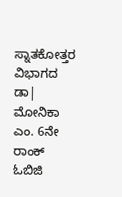ಸ್ನಾತಕೋತ್ತರ ವಿಭಾಗದ ಡಾ| ಮೋನಿಕಾ ಎಂ. 6ನೇ ರಾಂಕ್ ಓಬಿಜಿ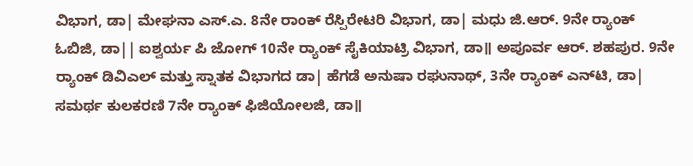ವಿಭಾಗ, ಡಾ| ಮೇಘನಾ ಎಸ್‌.ಎ. 8ನೇ ರಾಂಕ್ ರೆಸ್ಪಿರೇಟರಿ ವಿಭಾಗ, ಡಾ| ಮಧು ಜಿ.ಆರ್. 9ನೇ ರ‍್ಯಾಂಕ್ ಓಬಿಜಿ, ಡಾ|| ಐಶ್ವರ್ಯ ಪಿ ಜೋಗ್ 10ನೇ ರ‍್ಯಾಂಕ್ ಸೈಕಿಯಾಟ್ರಿ ವಿಭಾಗ, ಡಾ॥ ಅಪೂರ್ವ ಆರ್. ಶಹಪುರ. 9ನೇ ರ‍್ಯಾಂಕ್ ಡಿವಿಎಲ್ ಮತ್ತು ಸ್ನಾತಕ ವಿಭಾಗದ ಡಾ| ಹೆಗಡೆ ಅನುಷಾ ರಘುನಾಥ್, 3ನೇ ರ‍್ಯಾಂಕ್ ಎನ್‌ಟಿ, ಡಾ| ಸಮರ್ಥ ಕುಲಕರಣಿ 7ನೇ ರ‍್ಯಾಂಕ್ ಫಿಜಿಯೋಲಜಿ, ಡಾ॥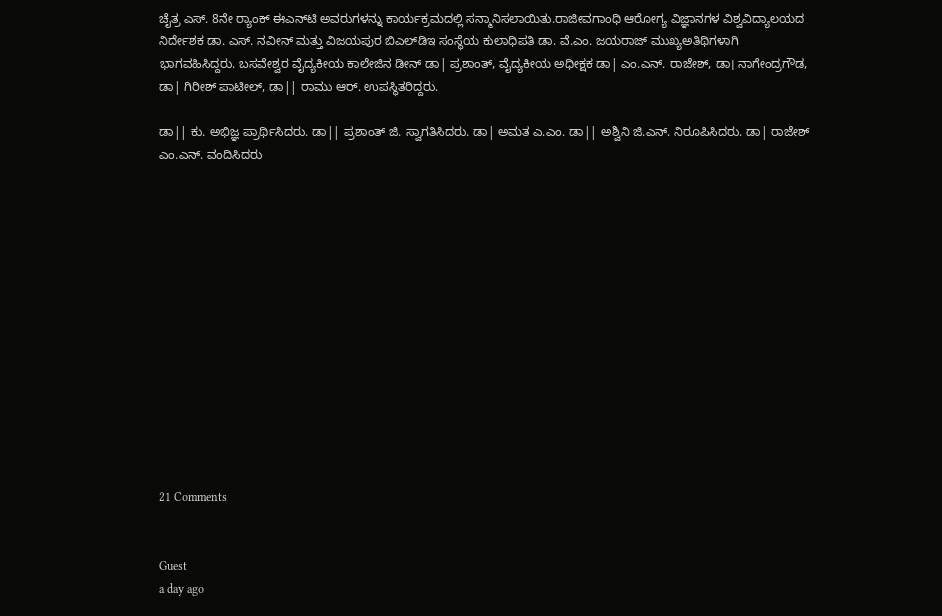ಚೈತ್ರ ಎಸ್. 8ನೇ ರ‍್ಯಾಂಕ್ ಈಎನ್‌ಟಿ ಅವರುಗಳನ್ನು ಕಾರ್ಯಕ್ರಮದಲ್ಲಿ ಸನ್ಮಾನಿಸಲಾಯಿತು.ರಾಜೀವಗಾಂಧಿ ಆರೋಗ್ಯ ವಿಜ್ಞಾನಗಳ ವಿಶ್ವವಿದ್ಯಾಲಯದ ನಿರ್ದೇಶಕ ಡಾ. ಎಸ್. ನವೀನ್ ಮತ್ತು ವಿಜಯಪುರ ಬಿಎಲ್‌ಡಿಇ ಸಂಸ್ಥೆಯ ಕುಲಾಧಿಪತಿ ಡಾ. ವೆ.ಎಂ. ಜಯರಾಜ್ ಮುಖ್ಯಅತಿಥಿಗಳಾಗಿ ಭಾಗವಹಿಸಿದ್ದರು. ಬಸವೇಶ್ವರ ವೈದ್ಯಕೀಯ ಕಾಲೇಜಿನ ಡೀನ್ ಡಾ| ಪ್ರಶಾಂತ್, ವೈದ್ಯಕೀಯ ಅಧೀಕ್ಷಕ ಡಾ| ಎಂ.ಎನ್. ರಾಜೇಶ್, ಡಾ। ನಾಗೇಂದ್ರಗೌಡ, ಡಾ| ಗಿರೀಶ್ ಪಾಟೀಲ್, ಡಾ|| ರಾಮು ಆರ್. ಉಪಸ್ಥಿತರಿದ್ದರು.

ಡಾ|| ಕು. ಅಭಿಜ್ಞ ಪ್ರಾರ್ಥಿಸಿದರು. ಡಾ|| ಪ್ರಶಾಂತ್ ಜಿ. ಸ್ವಾಗತಿಸಿದರು. ಡಾ| ಅಮತ ಎ.ಎಂ. ಡಾ|| ಅಶ್ವಿನಿ ಜಿ.ಎನ್. ನಿರೂಪಿಸಿದರು. ಡಾ| ರಾಜೇಶ್ ಎಂ.ಎನ್. ವಂದಿಸಿದರು














21 Comments


Guest
a day ago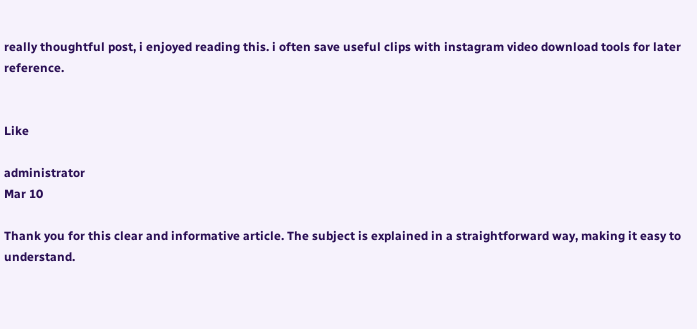really thoughtful post, i enjoyed reading this. i often save useful clips with instagram video download tools for later reference.


Like

administrator
Mar 10

Thank you for this clear and informative article. The subject is explained in a straightforward way, making it easy to understand.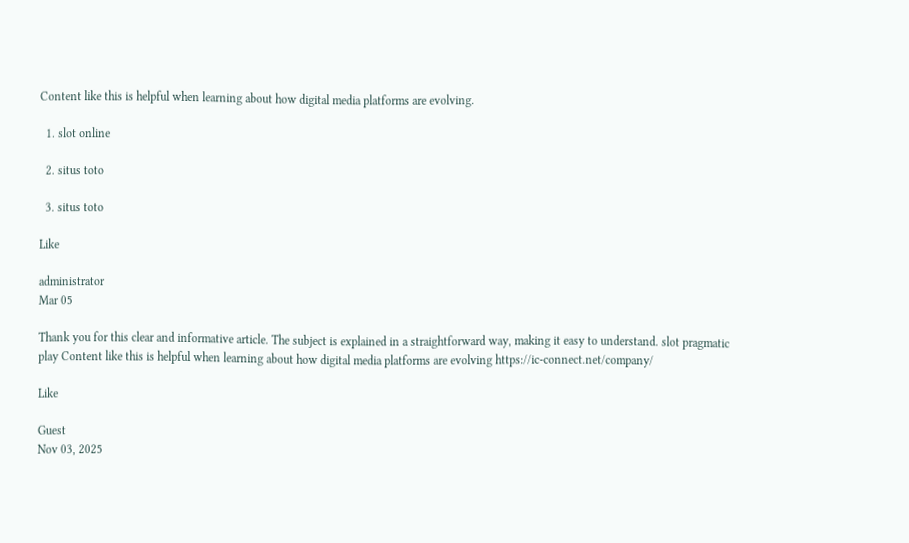Content like this is helpful when learning about how digital media platforms are evolving.

  1. slot online

  2. situs toto

  3. situs toto

Like

administrator
Mar 05

Thank you for this clear and informative article. The subject is explained in a straightforward way, making it easy to understand. slot pragmatic play Content like this is helpful when learning about how digital media platforms are evolving https://ic-connect.net/company/

Like

Guest
Nov 03, 2025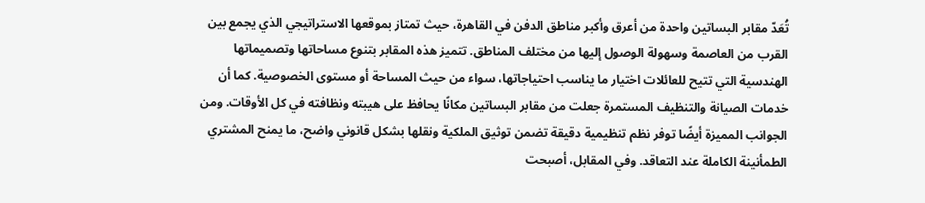تُعَدّ مقابر البساتين واحدة من أعرق وأكبر مناطق الدفن في القاهرة، حيث تمتاز بموقعها الاستراتيجي الذي يجمع بين القرب من العاصمة وسهولة الوصول إليها من مختلف المناطق. تتميز هذه المقابر بتنوع مساحاتها وتصميماتها الهندسية التي تتيح للعائلات اختيار ما يناسب احتياجاتها، سواء من حيث المساحة أو مستوى الخصوصية. كما أن خدمات الصيانة والتنظيف المستمرة جعلت من مقابر البساتين مكانًا يحافظ على هيبته ونظافته في كل الأوقات. ومن الجوانب المميزة أيضًا توفر نظم تنظيمية دقيقة تضمن توثيق الملكية ونقلها بشكل قانوني واضح، ما يمنح المشتري الطمأنينة الكاملة عند التعاقد. وفي المقابل، أصبحت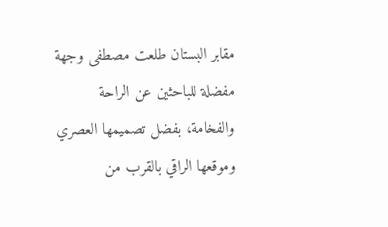مقابر البستان طلعت مصطفى وجهة مفضلة للباحثين عن الراحة والفخامة، بفضل تصميمها العصري وموقعها الراقي بالقرب من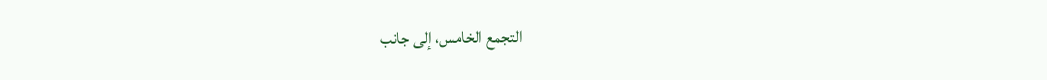التجمع الخامس، إلى جانب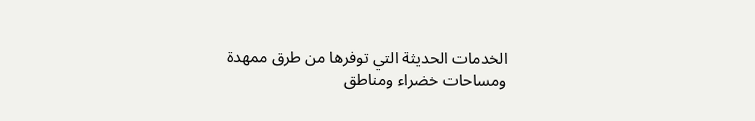الخدمات الحديثة التي توفرها من طرق ممهدة ومساحات خضراء ومناطق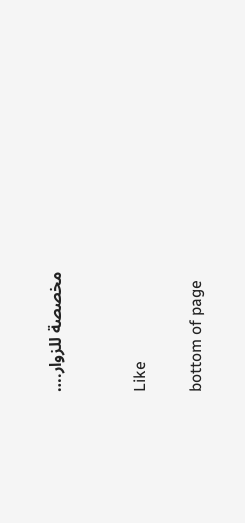مخصصة للزوار.…


Like

bottom of page